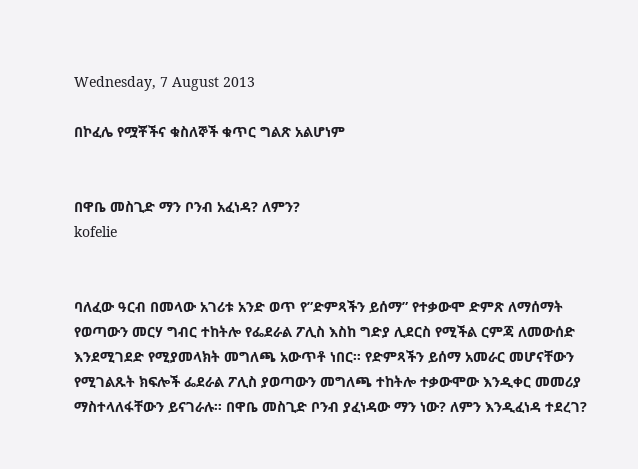Wednesday, 7 August 2013

በኮፈሌ የሟቾችና ቁስለኞች ቁጥር ግልጽ አልሆነም


በዋቤ መስጊድ ማን ቦንብ አፈነዳ? ለምን?
kofelie


ባለፈው ዓርብ በመላው አገሪቱ አንድ ወጥ የ”ድምጻችን ይሰማ” የተቃውሞ ድምጽ ለማሰማት የወጣውን መርሃ ግብር ተከትሎ የፌደራል ፖሊስ እስከ ግድያ ሊደርስ የሚችል ርምጃ ለመውሰድ እንደሚገደድ የሚያመላክት መግለጫ አውጥቶ ነበር። የድምጻችን ይሰማ አመራር መሆናቸውን የሚገልጹት ክፍሎች ፌደራል ፖሊስ ያወጣውን መግለጫ ተከትሎ ተቃውሞው እንዲቀር መመሪያ ማስተላለፋቸውን ይናገራሉ። በዋቤ መስጊድ ቦንብ ያፈነዳው ማን ነው? ለምን እንዲፈነዳ ተደረገ?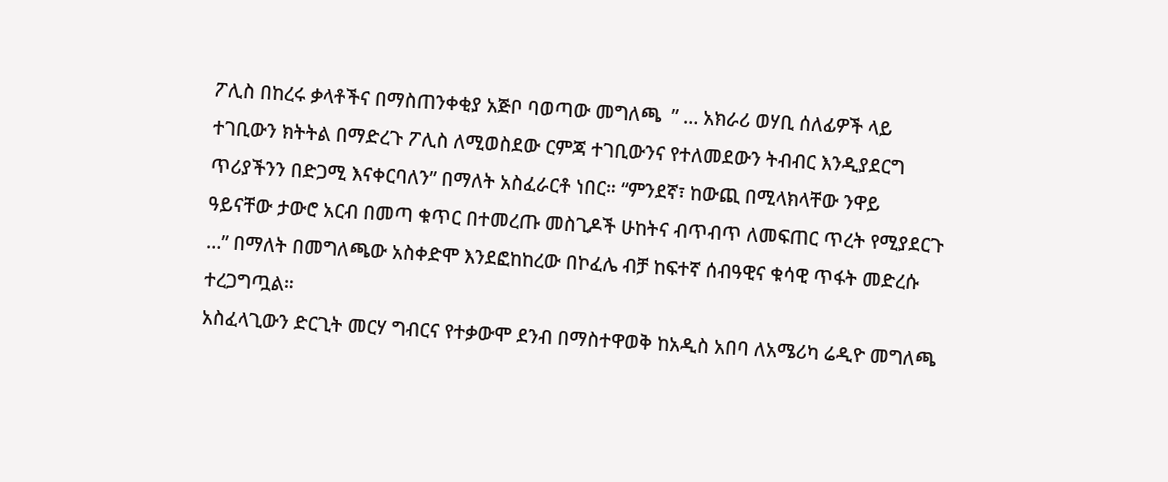ፖሊስ በከረሩ ቃላቶችና በማስጠንቀቂያ አጅቦ ባወጣው መግለጫ  ” … አክራሪ ወሃቢ ሰለፊዎች ላይ ተገቢውን ክትትል በማድረጉ ፖሊስ ለሚወስደው ርምጃ ተገቢውንና የተለመደውን ትብብር እንዲያደርግ ጥሪያችንን በድጋሚ እናቀርባለን” በማለት አስፈራርቶ ነበር። “ምንደኛ፣ ከውጪ በሚላክላቸው ንዋይ ዓይናቸው ታውሮ አርብ በመጣ ቁጥር በተመረጡ መስጊዶች ሁከትና ብጥብጥ ለመፍጠር ጥረት የሚያደርጉ …” በማለት በመግለጫው አስቀድሞ እንደፎከከረው በኮፈሌ ብቻ ከፍተኛ ሰብዓዊና ቁሳዊ ጥፋት መድረሱ ተረጋግጧል።
አስፈላጊውን ድርጊት መርሃ ግብርና የተቃውሞ ደንብ በማስተዋወቅ ከአዲስ አበባ ለአሜሪካ ሬዲዮ መግለጫ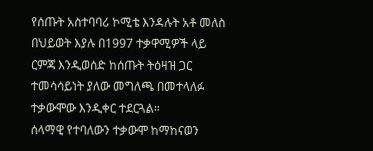የሰጡት አስተባባሪ ኮሚቴ እንዳሉት አቶ መለስ በህይወት እያሉ በ1997 ተቃዋሚዎች ላይ ርምጃ እንዲወሰድ ከሰጡት ትዕዛዝ ጋር ተመሳሳይነት ያለው መግለጫ በመተላለፉ ተቃውሞው እንዲቀር ተደርጓል።
ሰላማዊ የተባለውን ተቃውሞ ከማከናወን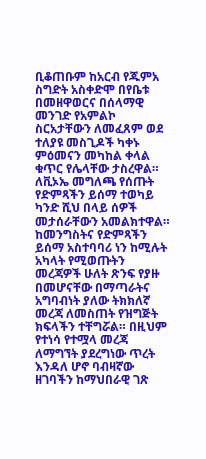ቢቆጠቡም ከአርብ የጁምአ ስግድት አስቀድሞ በየቤቱ በመዘዋወርና በሰላማዊ መንገድ የአምልኮ ስርአታቸውን ለመፈጸም ወደ ተለያዩ መስጊዶች ካቀኑ ምዕመናን መካከል ቀላል ቁጥር የሌላቸው ታስረዋል። ለቪኦኤ መግለጫ የሰጡት የድምጻችን ይሰማ ተወካይ ካንድ ሺህ በላይ ሰዎች መታሰራቸውን አመልክተዋል።
ከመንግስትና የድምጻችን ይሰማ አስተባባሪ ነን ከሚሉት አካላት የሚወጡትን መረጃዎች ሁለት ጽንፍ የያዙ በመሆናቸው በማጣራትና አግባብነት ያለው ትክክለኛ መረጃ ለመስጠት የዝግጅት ክፍላችን ተቸግሯል። በዚህም የተነሳ የተሟላ መረጃ ለማግኘት ያደረግነው ጥረት እንዳለ ሆኖ ባብዛኛው ዘገባችን ከማህበራዊ ገጽ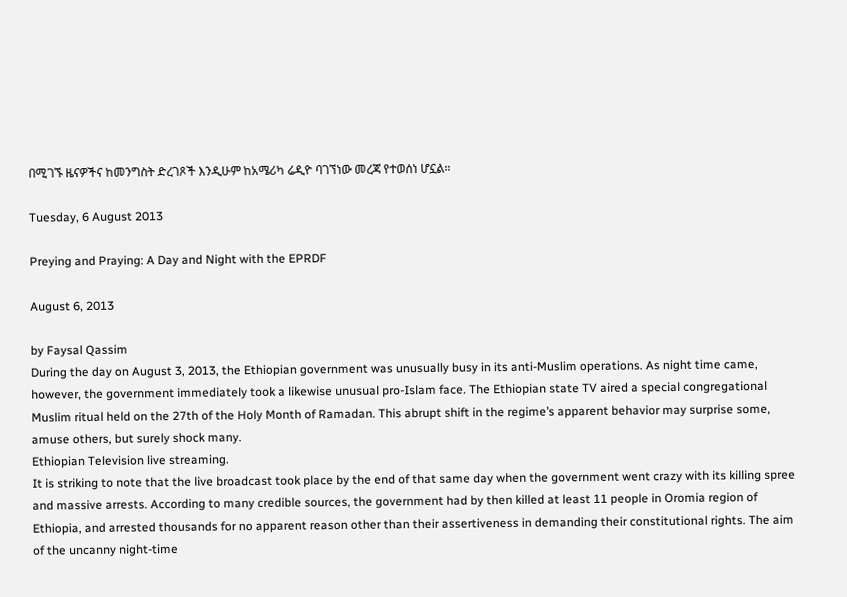በሚገኙ ዜናዎችና ከመንግስት ድረገጾች እንዲሁም ከአሜሪካ ሬዲዮ ባገኘነው መረጃ የተወሰነ ሆኗል።

Tuesday, 6 August 2013

Preying and Praying: A Day and Night with the EPRDF

August 6, 2013

by Faysal Qassim
During the day on August 3, 2013, the Ethiopian government was unusually busy in its anti-Muslim operations. As night time came, however, the government immediately took a likewise unusual pro-Islam face. The Ethiopian state TV aired a special congregational Muslim ritual held on the 27th of the Holy Month of Ramadan. This abrupt shift in the regime’s apparent behavior may surprise some, amuse others, but surely shock many.
Ethiopian Television live streaming.
It is striking to note that the live broadcast took place by the end of that same day when the government went crazy with its killing spree and massive arrests. According to many credible sources, the government had by then killed at least 11 people in Oromia region of Ethiopia, and arrested thousands for no apparent reason other than their assertiveness in demanding their constitutional rights. The aim of the uncanny night-time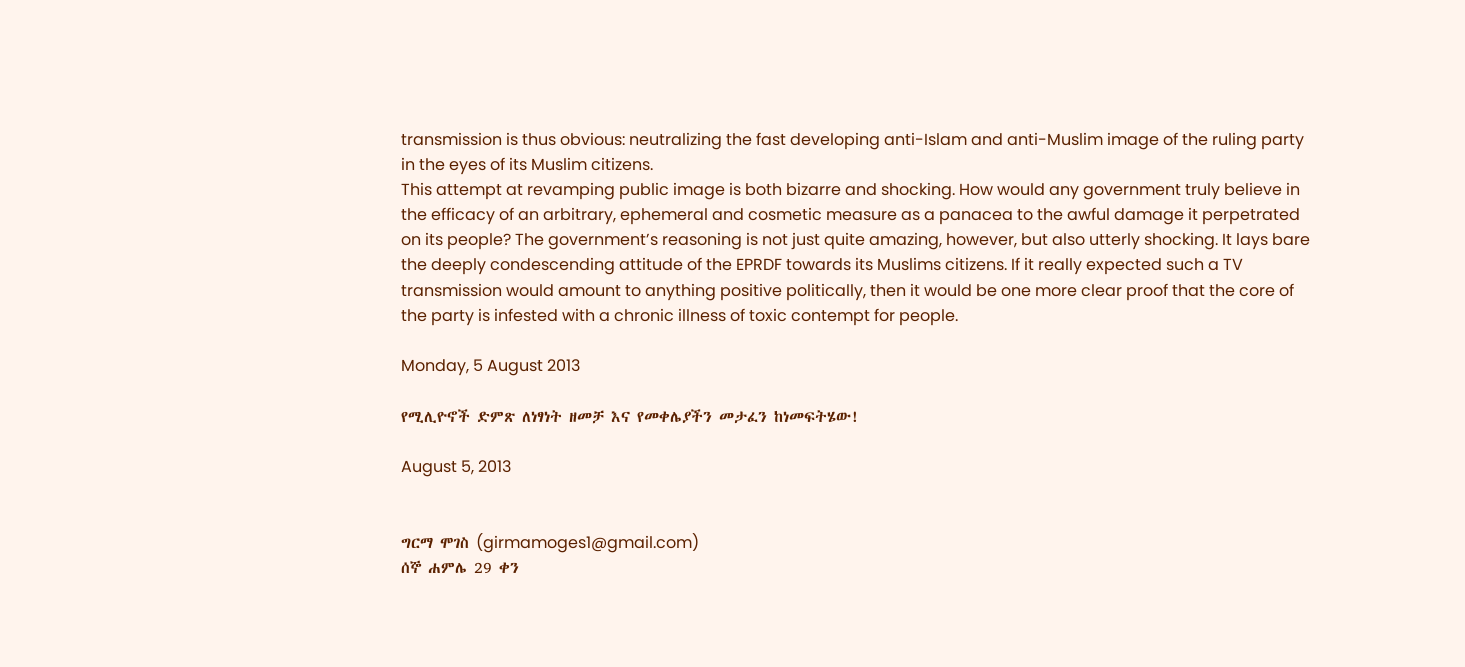transmission is thus obvious: neutralizing the fast developing anti-Islam and anti-Muslim image of the ruling party in the eyes of its Muslim citizens.
This attempt at revamping public image is both bizarre and shocking. How would any government truly believe in the efficacy of an arbitrary, ephemeral and cosmetic measure as a panacea to the awful damage it perpetrated on its people? The government’s reasoning is not just quite amazing, however, but also utterly shocking. It lays bare the deeply condescending attitude of the EPRDF towards its Muslims citizens. If it really expected such a TV transmission would amount to anything positive politically, then it would be one more clear proof that the core of the party is infested with a chronic illness of toxic contempt for people.

Monday, 5 August 2013

የሚሊዮኖች ድምጽ ለነፃነት ዘመቻ እና የመቀሌያችን መታፈን ከነመፍትሄው!

August 5, 2013


ግርማ ሞገስ (girmamoges1@gmail.com)
ሰኞ ሐምሌ 29 ቀን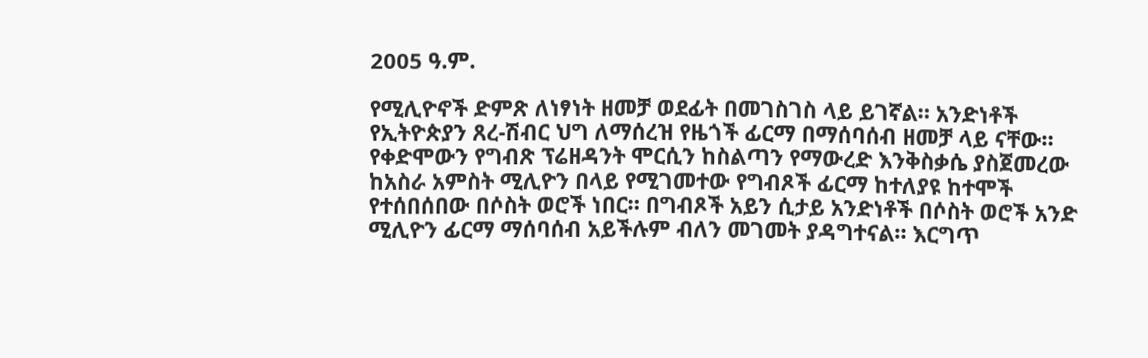2005 ዓ.ም.

የሚሊዮኖች ድምጽ ለነፃነት ዘመቻ ወደፊት በመገስገስ ላይ ይገኛል። አንድነቶች የኢትዮጵያን ጸረ-ሽብር ህግ ለማሰረዝ የዜጎች ፊርማ በማሰባሰብ ዘመቻ ላይ ናቸው። የቀድሞውን የግብጽ ፕሬዘዳንት ሞርሲን ከስልጣን የማውረድ እንቅስቃሴ ያስጀመረው ከአስራ አምስት ሚሊዮን በላይ የሚገመተው የግብጾች ፊርማ ከተለያዩ ከተሞች የተሰበሰበው በሶስት ወሮች ነበር። በግብጾች አይን ሲታይ አንድነቶች በሶስት ወሮች አንድ ሚሊዮን ፊርማ ማሰባሰብ አይችሉም ብለን መገመት ያዳግተናል። እርግጥ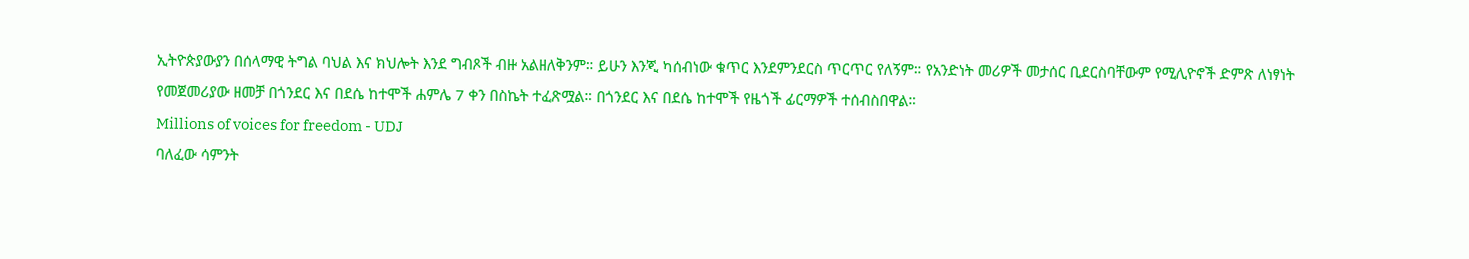ኢትዮጵያውያን በሰላማዊ ትግል ባህል እና ክህሎት እንደ ግብጾች ብዙ አልዘለቅንም። ይሁን እንጂ ካሰብነው ቁጥር እንደምንደርስ ጥርጥር የለኝም። የአንድነት መሪዎች መታሰር ቢደርስባቸውም የሚሊዮኖች ድምጽ ለነፃነት የመጀመሪያው ዘመቻ በጎንደር እና በደሴ ከተሞች ሐምሌ 7 ቀን በስኬት ተፈጽሟል። በጎንደር እና በደሴ ከተሞች የዜጎች ፊርማዎች ተሰብስበዋል።
Millions of voices for freedom - UDJ
ባለፈው ሳምንት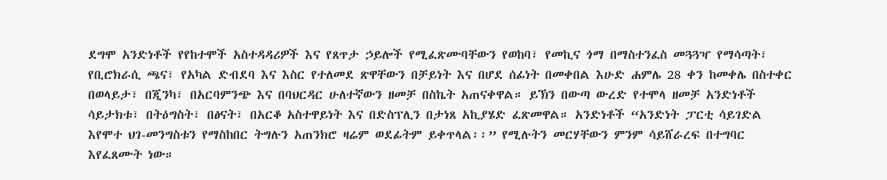ደግሞ አንድነቶች የየከተሞች አስተዳዳሪዎች እና የጸጥታ ኃይሎች የሚፈጽሙባቸውን የወከባ፣ የመኪና ጎማ በማስተንፈስ መጓጓዣ የማሳጣት፣ የቢሮክራሲ ጫና፣ የአካል ድብደባ እና እስር የተለመደ ጽዋቸውን በቻይነት እና በሆደ ሰፊነት በመቀበል እሁድ ሐምሌ 28 ቀን ከመቀሌ በስተቀር በወላይታ፣ በጂንካ፣ በአርባምንጭ እና በባህርዳር ሁለተኛውን ዘመቻ በስኬት አጠናቀዋል። ይኽን በውጣ ውረድ የተሞላ ዘመቻ አንድነቶች ሳይታክቱ፣ በትዕግስት፣ በፅናት፣ በአርቆ አስተዋይነት እና በድስፕሊን በታነጸ አኪያሄድ ፈጽመዋል። አንድነቶች “አንድነት ፓርቲ ሳይገድል እየሞተ ህገ-መንግስቱን የማስከበር ትግሉን አጠንክሮ ዛሬም ወደፊትም ይቀጥላል፡፡” የሚሉትን መርሃቸውን ምንም ሳይሸራረፍ በተግባር እየፈጸሙት ነው።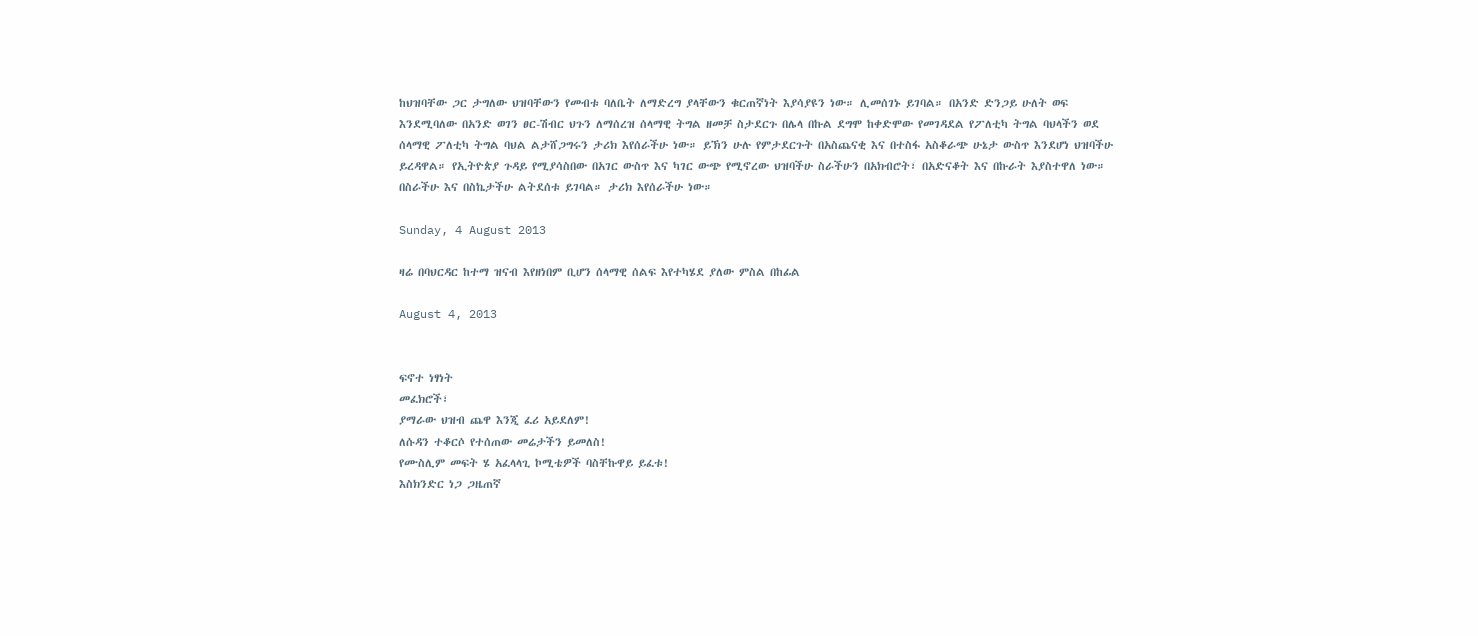ከህዝባቸው ጋር ታግለው ህዝባቸውን የመብቱ ባለቤት ለማድረግ ያላቸውን ቁርጠኛነት እያሳያዩን ነው። ሊመሰገኑ ይገባል። በአንድ ድንጋይ ሁለት ወፍ እንደሚባለው በአንድ ወገን ፀር-ሽብር ህጉን ለማሰረዝ ሰላማዊ ትግል ዘመቻ ስታደርጉ በሌላ በኩል ደግሞ ከቀድሞው የመገዳደል የፖለቲካ ትግል ባህላችን ወደ ሰላማዊ ፖለቲካ ትግል ባህል ልታሸጋግሩን ታሪክ እየሰራችሁ ነው። ይኽን ሁሉ የምታደርጉት በአስጨናቂ እና በተስፋ አስቆራጭ ሁኔታ ውስጥ እንደሆነ ህዝባችሁ ይረዳዋል። የኢትዮጵያ ጉዳይ የሚያሳስበው በአገር ውስጥ እና ካገር ውጭ የሚኖረው ህዝባችሁ ስራችሁን በአክብሮት፣ በአድናቆት እና በኩራት እያስተዋለ ነው። በስራችሁ እና በስኬታችሁ ልትደሰቱ ይገባል። ታሪክ እየሰራችሁ ነው።

Sunday, 4 August 2013

ዛሬ በባህርዳር ከተማ ዝናብ እየዘነበም ቢሆን ሰላማዊ ሰልፍ እየተካሄደ ያለው ምስል በከፊል

August 4, 2013


ፍኖተ ነፃነት
መፈክሮች፣
ያማራው ህዝብ ጨዋ እንጂ ፈሪ አይደለም!
ለሱዳን ተቆርሶ የተሰጠው መሬታችን ይመለስ!
የሙስሊም መፍት ሄ አፈላላጊ ኮሚቴዎች ባስቸኩዋይ ይፈቱ!
እስክንድር ነጋ ጋዜጠኛ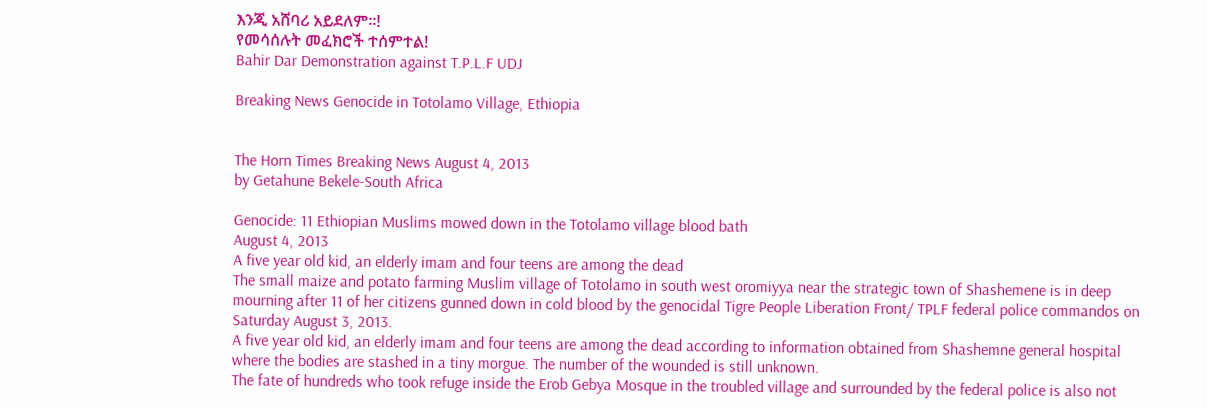እንጂ አሸባሪ አይደለም።!
የመሳሰሉት መፈክሮች ተሰምተል!
Bahir Dar Demonstration against T.P.L.F UDJ

Breaking News Genocide in Totolamo Village, Ethiopia


The Horn Times Breaking News August 4, 2013
by Getahune Bekele-South Africa

Genocide: 11 Ethiopian Muslims mowed down in the Totolamo village blood bath
August 4, 2013
A five year old kid, an elderly imam and four teens are among the dead
The small maize and potato farming Muslim village of Totolamo in south west oromiyya near the strategic town of Shashemene is in deep mourning after 11 of her citizens gunned down in cold blood by the genocidal Tigre People Liberation Front/ TPLF federal police commandos on Saturday August 3, 2013.
A five year old kid, an elderly imam and four teens are among the dead according to information obtained from Shashemne general hospital where the bodies are stashed in a tiny morgue. The number of the wounded is still unknown.
The fate of hundreds who took refuge inside the Erob Gebya Mosque in the troubled village and surrounded by the federal police is also not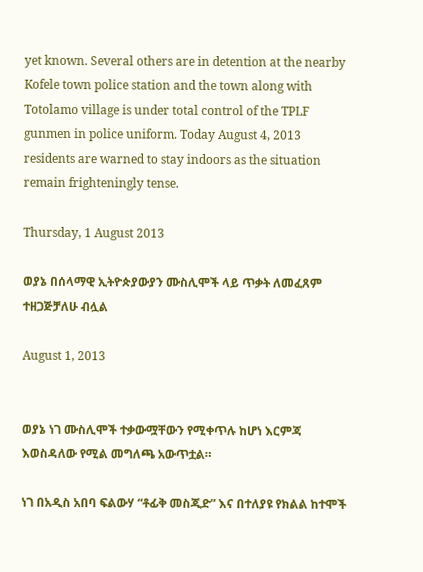yet known. Several others are in detention at the nearby Kofele town police station and the town along with Totolamo village is under total control of the TPLF gunmen in police uniform. Today August 4, 2013 residents are warned to stay indoors as the situation remain frighteningly tense.

Thursday, 1 August 2013

ወያኔ በሰላማዊ ኢትዮጵያውያን ሙስሊሞች ላይ ጥቃት ለመፈጸም ተዘጋጅቻለሁ ብሏል

August 1, 2013


ወያኔ ነገ ሙስሊሞች ተቃውሟቸውን የሚቀጥሉ ከሆነ እርምጃ እወስዳለው የሚል መግለጫ አውጥቷል።

ነገ በአዲስ አበባ ፍልውሃ “ቶፊቅ መስጂድ” እና በተለያዩ የክልል ከተሞች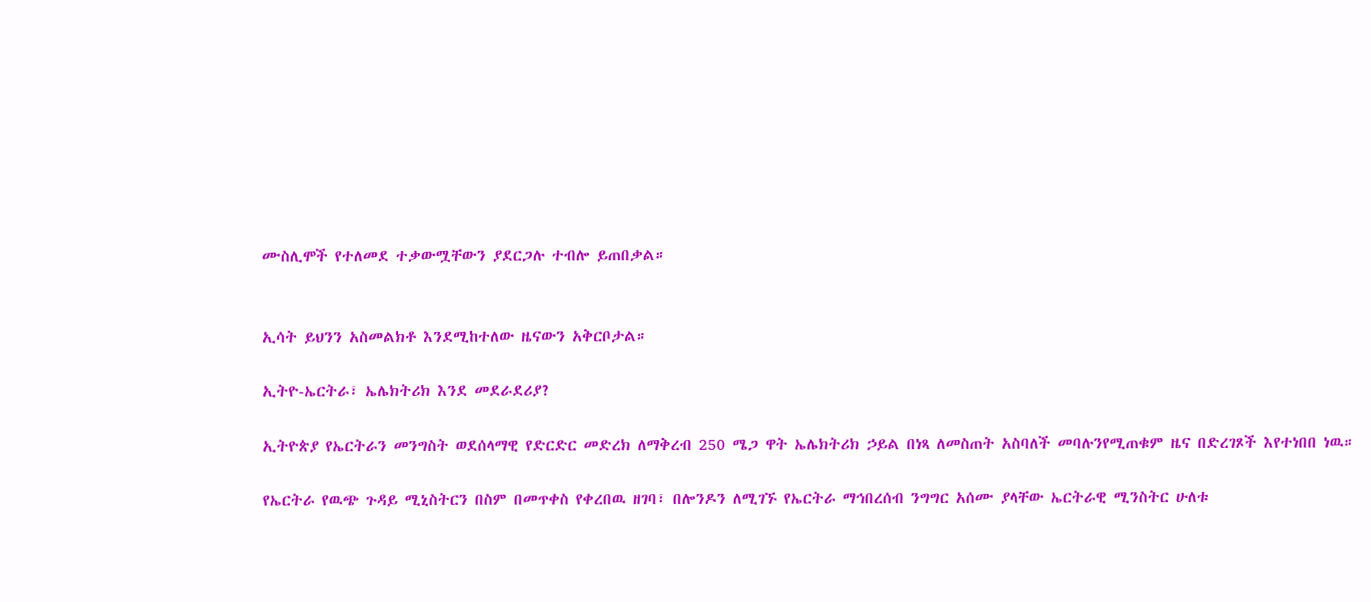ሙስሊሞች የተለመደ ተቃውሟቸውን ያደርጋሉ ተብሎ ይጠበቃል።


ኢሳት ይህንን አስመልክቶ እንደሚከተለው ዜናውን አቅርቦታል።

ኢትዮ-ኤርትራ፣ ኤሌክትሪክ እንደ መደራደሪያ?

ኢትዮጵያ የኤርትራን መንግስት ወደሰላማዊ የድርድር መድረክ ለማቅረብ 250 ሜጋ ዋት ኤሌክትሪክ ኃይል በነጻ ለመስጠት አስባለች መባሉንየሚጠቁም ዜና በድረገጾች እየተነበበ ነዉ።

የኤርትራ የዉጭ ጉዳይ ሚኒስትርን በስም በመጥቀስ የቀረበዉ ዘገባ፣ በሎንዶን ለሚገኙ የኤርትራ ማኅበረሰብ ንግግር አሰሙ ያላቸው ኤርትራዊ ሚንስትር ሁለቱ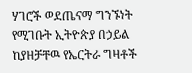ሃገሮች ወደጤናማ ግንኙነት የሚገቡት ኢትዮጵያ በኃይል ከያዘቻቸዉ የኤርትራ ግዛቶች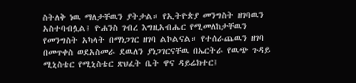ስትለቅ ነዉ ማለታቸዉን ያትታል። የኢትዮጵያ መንግስት ዘገባዉን አስተባብሏል፤ ዮሐንስ ገብረ እግዚአብሔር የሚመለከታቸዉን የመንግስት አካላት በማነጋገር ዘገባ ልኮልናል። የተሰራጨዉን ዘገባ በመጥቀስ ወደአስመራ ደዉለን ያነጋገርናቸዉ በኤርትራ የዉጭ ጉዳይ ሚኒስቴር የሚኒስቴር ጽህፈት ቤት ዋና ዳይሬክተር፤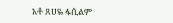አቶ ጸሀዬ ፋሲልም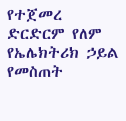የተጀመረ ድርድርም የለም የኤሌክትሪክ ኃይል የመስጠት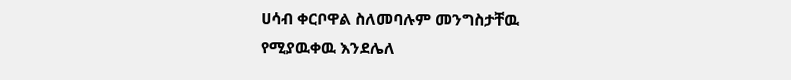ሀሳብ ቀርቦዋል ስለመባሉም መንግስታቸዉ የሚያዉቀዉ እንደሌለ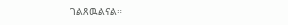ገልጸዉልናል።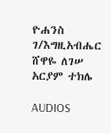ዮሐንስ ገ/እግዚአብሔር
ሸዋዬ ለገሠ
አርያም ተክሌ

AUDIOS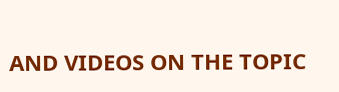AND VIDEOS ON THE TOPIC